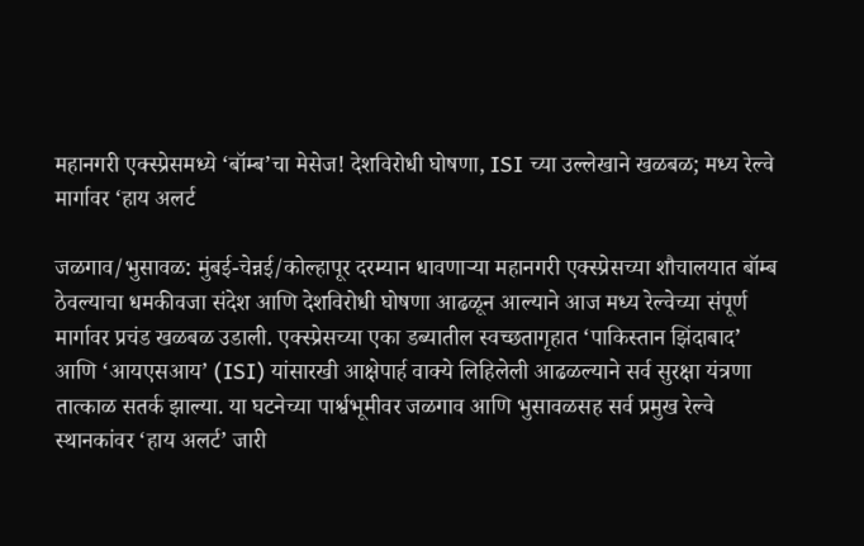महानगरी एक्स्प्रेसमध्ये ‘बॉम्ब’चा मेसेज! देशविरोधी घोषणा, ISI च्या उल्लेखाने खळबळ; मध्य रेल्वे मार्गावर ‘हाय अलर्ट

जळगाव/भुसावळ: मुंबई-चेन्नई/कोल्हापूर दरम्यान धावणाऱ्या महानगरी एक्स्प्रेसच्या शौचालयात बॉम्ब ठेवल्याचा धमकीवजा संदेश आणि देशविरोधी घोषणा आढळून आल्याने आज मध्य रेल्वेच्या संपूर्ण मार्गावर प्रचंड खळबळ उडाली. एक्स्प्रेसच्या एका डब्यातील स्वच्छतागृहात ‘पाकिस्तान झिंदाबाद’ आणि ‘आयएसआय’ (ISI) यांसारखी आक्षेपार्ह वाक्ये लिहिलेली आढळल्याने सर्व सुरक्षा यंत्रणा तात्काळ सतर्क झाल्या. या घटनेच्या पार्श्वभूमीवर जळगाव आणि भुसावळसह सर्व प्रमुख रेल्वे स्थानकांवर ‘हाय अलर्ट’ जारी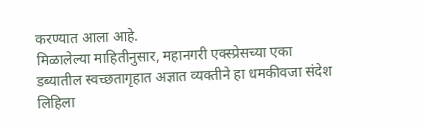करण्यात आला आहे.
मिळालेल्या माहितीनुसार, महानगरी एक्स्प्रेसच्या एका डब्यातील स्वच्छतागृहात अज्ञात व्यक्तीने हा धमकीवजा संदेश लिहिला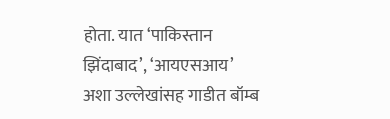होता. यात ‘पाकिस्तान झिंदाबाद’, ‘आयएसआय’ अशा उल्लेखांसह गाडीत बॉम्ब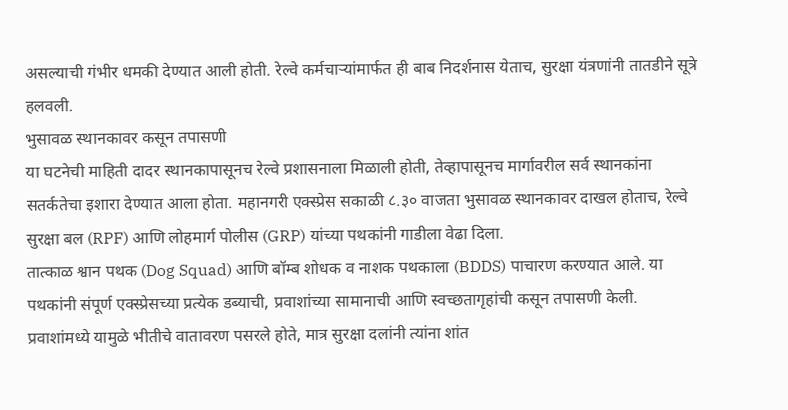असल्याची गंभीर धमकी देण्यात आली होती. रेल्वे कर्मचाऱ्यांमार्फत ही बाब निदर्शनास येताच, सुरक्षा यंत्रणांनी तातडीने सूत्रे हलवली.
भुसावळ स्थानकावर कसून तपासणी
या घटनेची माहिती दादर स्थानकापासूनच रेल्वे प्रशासनाला मिळाली होती, तेव्हापासूनच मार्गावरील सर्व स्थानकांना सतर्कतेचा इशारा देण्यात आला होता. महानगरी एक्स्प्रेस सकाळी ८.३० वाजता भुसावळ स्थानकावर दाखल होताच, रेल्वे सुरक्षा बल (RPF) आणि लोहमार्ग पोलीस (GRP) यांच्या पथकांनी गाडीला वेढा दिला.
तात्काळ श्वान पथक (Dog Squad) आणि बॉम्ब शोधक व नाशक पथकाला (BDDS) पाचारण करण्यात आले. या पथकांनी संपूर्ण एक्स्प्रेसच्या प्रत्येक डब्याची, प्रवाशांच्या सामानाची आणि स्वच्छतागृहांची कसून तपासणी केली. प्रवाशांमध्ये यामुळे भीतीचे वातावरण पसरले होते, मात्र सुरक्षा दलांनी त्यांना शांत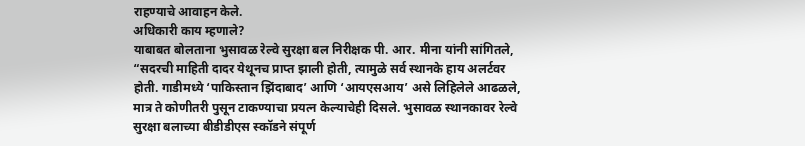राहण्याचे आवाहन केले.
अधिकारी काय म्हणाले?
याबाबत बोलताना भुसावळ रेल्वे सुरक्षा बल निरीक्षक पी. आर. मीना यांनी सांगितले, “सदरची माहिती दादर येथूनच प्राप्त झाली होती, त्यामुळे सर्व स्थानके हाय अलर्टवर होती. गाडीमध्ये ‘पाकिस्तान झिंदाबाद’ आणि ‘आयएसआय’ असे लिहिलेले आढळले, मात्र ते कोणीतरी पुसून टाकण्याचा प्रयत्न केल्याचेही दिसले. भुसावळ स्थानकावर रेल्वे सुरक्षा बलाच्या बीडीडीएस स्कॉडने संपूर्ण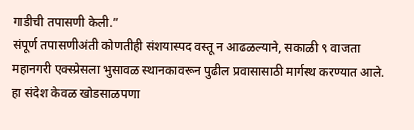गाडीची तपासणी केली.”
संपूर्ण तपासणीअंती कोणतीही संशयास्पद वस्तू न आढळल्याने, सकाळी ९ वाजता महानगरी एक्स्प्रेसला भुसावळ स्थानकावरून पुढील प्रवासासाठी मार्गस्थ करण्यात आले.
हा संदेश केवळ खोडसाळपणा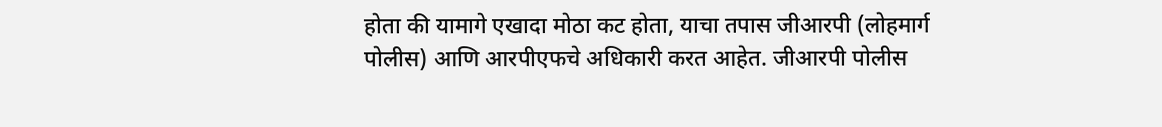होता की यामागे एखादा मोठा कट होता, याचा तपास जीआरपी (लोहमार्ग पोलीस) आणि आरपीएफचे अधिकारी करत आहेत. जीआरपी पोलीस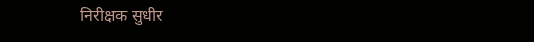निरीक्षक सुधीर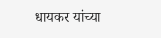धायकर यांच्या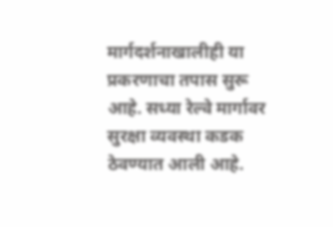मार्गदर्शनाखालीही या प्रकरणाचा तपास सुरू आहे. सध्या रेल्वे मार्गावर सुरक्षा व्यवस्था कडक ठेवण्यात आली आहे.